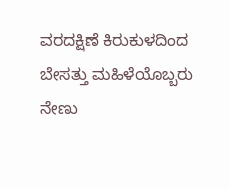ವರದಕ್ಷಿಣೆ ಕಿರುಕುಳದಿಂದ ಬೇಸತ್ತು ಮಹಿಳೆಯೊಬ್ಬರು ನೇಣು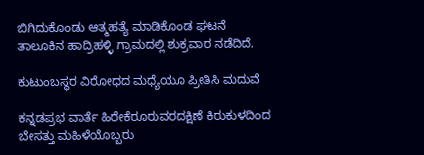ಬಿಗಿದುಕೊಂಡು ಆತ್ಮಹತ್ಯೆ ಮಾಡಿಕೊಂಡ ಘಟನೆ ತಾಲೂಕಿನ ಹಾದ್ರಿಹಳ್ಳಿ ಗ್ರಾಮದಲ್ಲಿ ಶುಕ್ರವಾರ ನಡೆದಿದೆ.

ಕುಟುಂಬಸ್ಥರ ವಿರೋಧದ ಮಧ್ಯೆಯೂ ಪ್ರೀತಿಸಿ ಮದುವೆ

ಕನ್ನಡಪ್ರಭ ವಾರ್ತೆ ಹಿರೇಕೆರೂರುವರದಕ್ಷಿಣೆ ಕಿರುಕುಳದಿಂದ ಬೇಸತ್ತು ಮಹಿಳೆಯೊಬ್ಬರು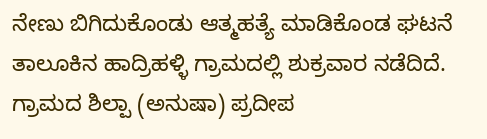ನೇಣು ಬಿಗಿದುಕೊಂಡು ಆತ್ಮಹತ್ಯೆ ಮಾಡಿಕೊಂಡ ಘಟನೆ ತಾಲೂಕಿನ ಹಾದ್ರಿಹಳ್ಳಿ ಗ್ರಾಮದಲ್ಲಿ ಶುಕ್ರವಾರ ನಡೆದಿದೆ. ಗ್ರಾಮದ ಶಿಲ್ಪಾ (ಅನುಷಾ) ಪ್ರದೀಪ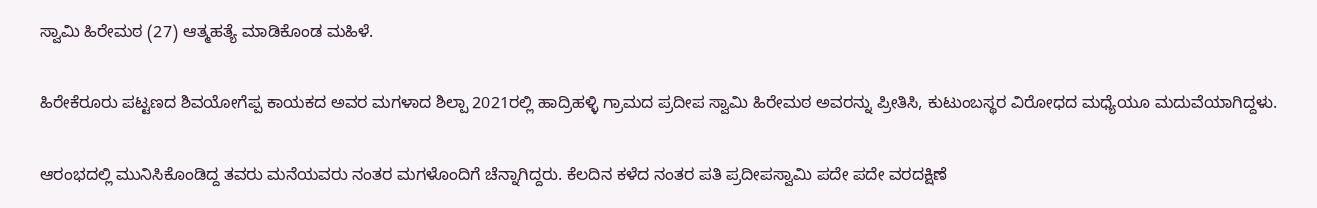ಸ್ವಾಮಿ ಹಿರೇಮಠ (27) ಆತ್ಮಹತ್ಯೆ ಮಾಡಿಕೊಂಡ ಮಹಿಳೆ.

ಹಿರೇಕೆರೂರು ಪಟ್ಟಣದ ಶಿವಯೋಗೆಪ್ಪ ಕಾಯಕದ ಅವರ ಮಗಳಾದ ಶಿಲ್ಪಾ 2021ರಲ್ಲಿ ಹಾದ್ರಿಹಳ್ಳಿ ಗ್ರಾಮದ ಪ್ರದೀಪ ಸ್ವಾಮಿ ಹಿರೇಮಠ ಅವರನ್ನು ಪ್ರೀತಿಸಿ, ಕುಟುಂಬಸ್ಥರ ವಿರೋಧದ ಮಧ್ಯೆಯೂ ಮದುವೆಯಾಗಿದ್ದಳು.

ಆರಂಭದಲ್ಲಿ ಮುನಿಸಿಕೊಂಡಿದ್ದ ತವರು ಮನೆಯವರು ನಂತರ ಮಗಳೊಂದಿಗೆ ಚೆನ್ನಾಗಿದ್ದರು. ಕೆಲದಿನ ಕಳೆದ ನಂತರ ಪತಿ ಪ್ರದೀಪಸ್ವಾಮಿ ಪದೇ ಪದೇ ವರದಕ್ಷಿಣೆ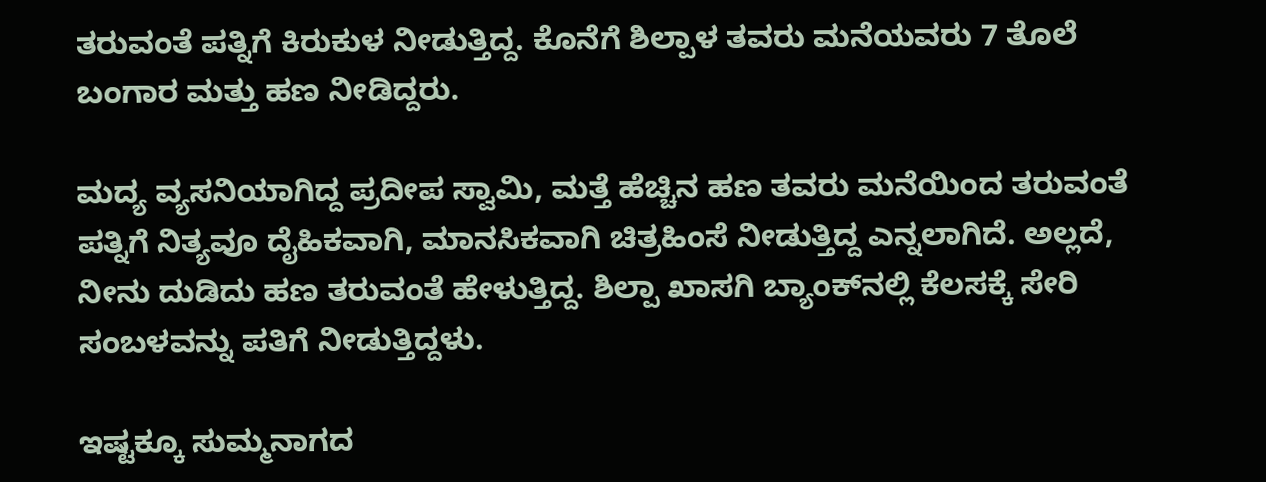ತರುವಂತೆ ಪತ್ನಿಗೆ ಕಿರುಕುಳ ನೀಡುತ್ತಿದ್ದ. ಕೊನೆಗೆ ಶಿಲ್ಪಾಳ ತವರು ಮನೆಯವರು 7 ತೊಲೆ ಬಂಗಾರ ಮತ್ತು ಹಣ ನೀಡಿದ್ದರು.

ಮದ್ಯ ವ್ಯಸನಿಯಾಗಿದ್ದ ಪ್ರದೀಪ ಸ್ವಾಮಿ, ಮತ್ತೆ ಹೆಚ್ಚಿನ ಹಣ ತವರು ಮನೆಯಿಂದ ತರುವಂತೆ ಪತ್ನಿಗೆ ನಿತ್ಯವೂ ದೈಹಿಕವಾಗಿ, ಮಾನಸಿಕವಾಗಿ ಚಿತ್ರಹಿಂಸೆ ನೀಡುತ್ತಿದ್ದ ಎನ್ನಲಾಗಿದೆ. ಅಲ್ಲದೆ, ನೀನು ದುಡಿದು ಹಣ ತರುವಂತೆ ಹೇಳುತ್ತಿದ್ದ. ಶಿಲ್ಪಾ ಖಾಸಗಿ ಬ್ಯಾಂಕ್‌ನಲ್ಲಿ ಕೆಲಸಕ್ಕೆ ಸೇರಿ ಸಂಬಳವನ್ನು ಪತಿಗೆ ನೀಡುತ್ತಿದ್ದಳು.

ಇಷ್ಟಕ್ಕೂ ಸುಮ್ಮನಾಗದ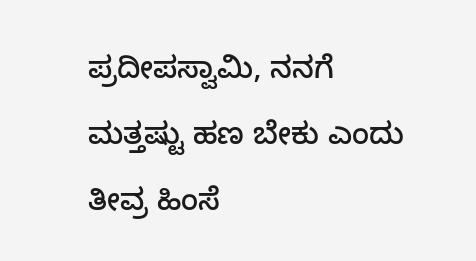ಪ್ರದೀಪಸ್ವಾಮಿ, ನನಗೆ ಮತ್ತಷ್ಟು ಹಣ ಬೇಕು ಎಂದು ತೀವ್ರ ಹಿಂಸೆ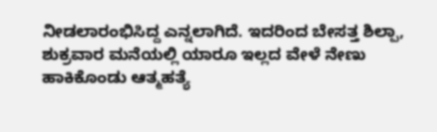ನೀಡಲಾರಂಭಿಸಿದ್ದ ಎನ್ನಲಾಗಿದೆ. ಇದರಿಂದ ಬೇಸತ್ತ ಶಿಲ್ಪಾ, ಶುಕ್ರವಾರ ಮನೆಯಲ್ಲಿ ಯಾರೂ ಇಲ್ಲದ ವೇಳೆ ನೇಣು ಹಾಕಿಕೊಂಡು ಆತ್ಮಹತ್ಯೆ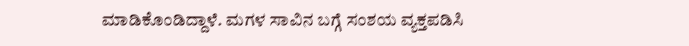ಮಾಡಿಕೊಂಡಿದ್ದಾಳೆ. ಮಗಳ ಸಾವಿನ ಬಗ್ಗೆ ಸಂಶಯ ವ್ಯಕ್ತಪಡಿಸಿ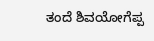ತಂದೆ ಶಿವಯೋಗೆಪ್ಪ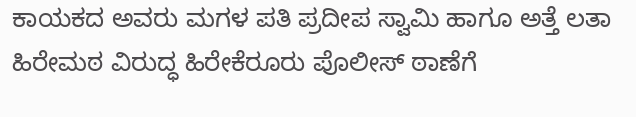ಕಾಯಕದ ಅವರು ಮಗಳ ಪತಿ ಪ್ರದೀಪ ಸ್ವಾಮಿ ಹಾಗೂ ಅತ್ತೆ ಲತಾ ಹಿರೇಮಠ ವಿರುದ್ಧ ಹಿರೇಕೆರೂರು ಪೊಲೀಸ್ ಠಾಣೆಗೆ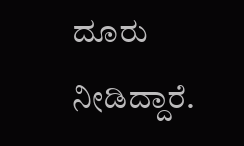ದೂರು ನೀಡಿದ್ದಾರೆ.